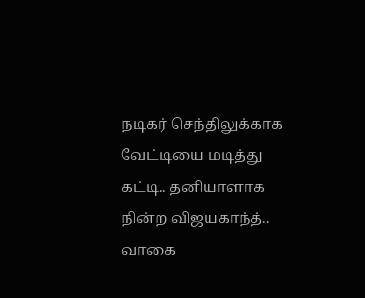நடிகர் செந்திலுக்காக வேட்டியை மடித்து கட்டி.. தனியாளாக நின்ற விஜயகாந்த்.. வாகை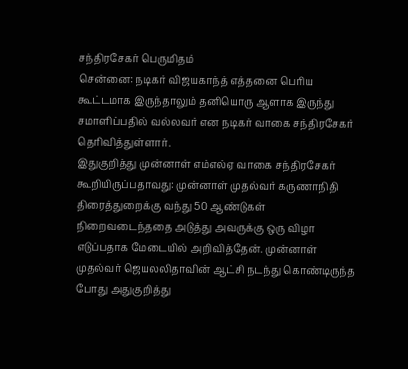சந்திரசேகர் பெருமிதம்
சென்னை: நடிகர் விஜயகாந்த் எத்தனை பெரிய கூட்டமாக இருந்தாலும் தனியொரு ஆளாக இருந்து சமாளிப்பதில் வல்லவர் என நடிகர் வாகை சந்திரசேகர் தெரிவித்துள்ளார்.
இதுகுறித்து முன்னாள் எம்எல்ஏ வாகை சந்திரசேகர் கூறியிருப்பதாவது: முன்னாள் முதல்வர் கருணாநிதி திரைத்துறைக்கு வந்து 50 ஆண்டுகள் நிறைவடைந்ததை அடுத்து அவருக்கு ஒரு விழா எடுப்பதாக மேடையில் அறிவித்தேன். முன்னாள் முதல்வர் ஜெயலலிதாவின் ஆட்சி நடந்து கொண்டிருந்த போது அதுகுறித்து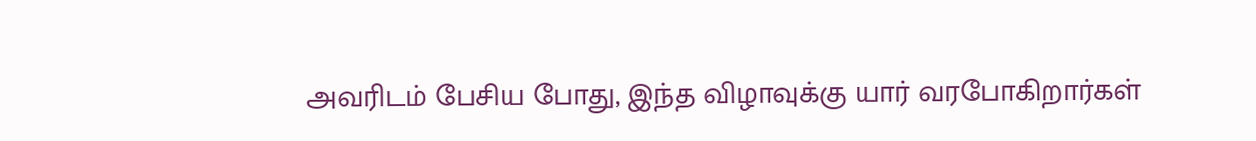அவரிடம் பேசிய போது, இந்த விழாவுக்கு யார் வரபோகிறார்கள்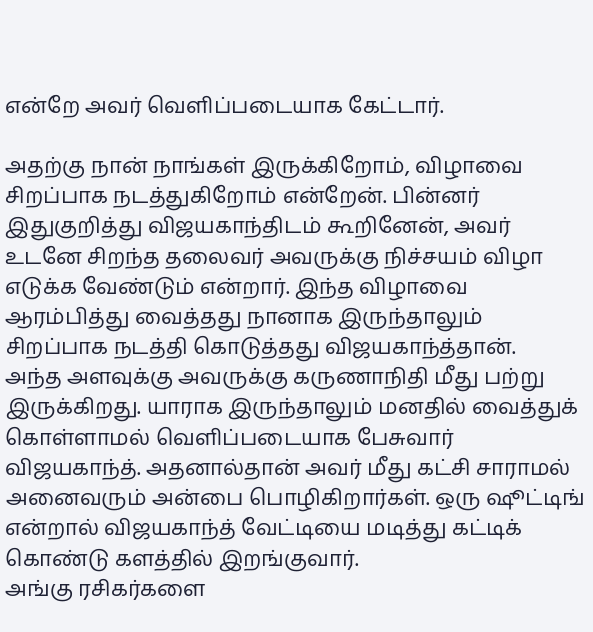என்றே அவர் வெளிப்படையாக கேட்டார்.

அதற்கு நான் நாங்கள் இருக்கிறோம், விழாவை சிறப்பாக நடத்துகிறோம் என்றேன். பின்னர் இதுகுறித்து விஜயகாந்திடம் கூறினேன், அவர் உடனே சிறந்த தலைவர் அவருக்கு நிச்சயம் விழா எடுக்க வேண்டும் என்றார். இந்த விழாவை ஆரம்பித்து வைத்தது நானாக இருந்தாலும் சிறப்பாக நடத்தி கொடுத்தது விஜயகாந்த்தான்.
அந்த அளவுக்கு அவருக்கு கருணாநிதி மீது பற்று இருக்கிறது. யாராக இருந்தாலும் மனதில் வைத்துக் கொள்ளாமல் வெளிப்படையாக பேசுவார் விஜயகாந்த். அதனால்தான் அவர் மீது கட்சி சாராமல் அனைவரும் அன்பை பொழிகிறார்கள். ஒரு ஷூட்டிங் என்றால் விஜயகாந்த் வேட்டியை மடித்து கட்டிக் கொண்டு களத்தில் இறங்குவார்.
அங்கு ரசிகர்களை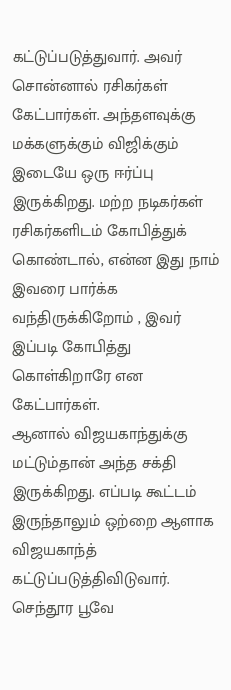கட்டுப்படுத்துவார். அவர் சொன்னால் ரசிகர்கள் கேட்பார்கள். அந்தளவுக்கு மக்களுக்கும் விஜிக்கும் இடையே ஒரு ஈர்ப்பு இருக்கிறது. மற்ற நடிகர்கள் ரசிகர்களிடம் கோபித்துக் கொண்டால், என்ன இது நாம் இவரை பார்க்க வந்திருக்கிறோம் , இவர் இப்படி கோபித்து கொள்கிறாரே என கேட்பார்கள்.
ஆனால் விஜயகாந்துக்கு மட்டும்தான் அந்த சக்தி இருக்கிறது. எப்படி கூட்டம் இருந்தாலும் ஒற்றை ஆளாக விஜயகாந்த் கட்டுப்படுத்திவிடுவார். செந்தூர பூவே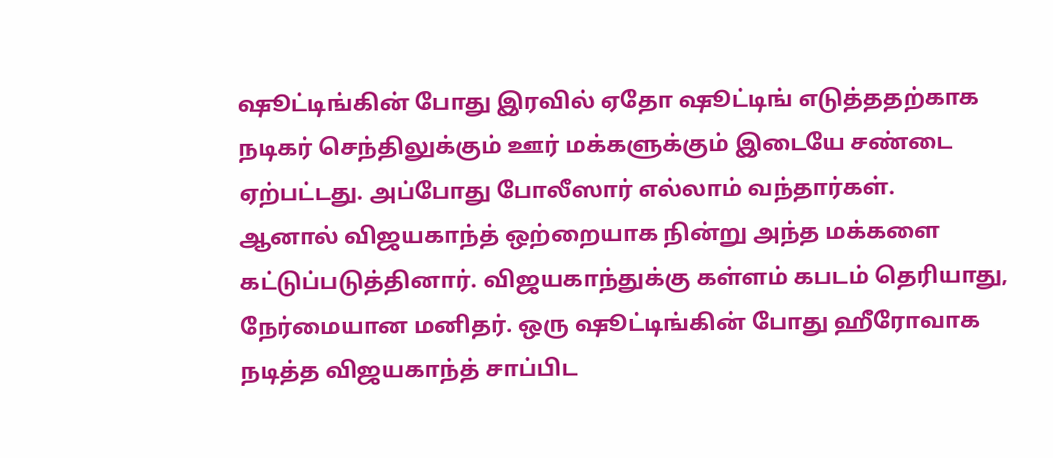ஷூட்டிங்கின் போது இரவில் ஏதோ ஷூட்டிங் எடுத்ததற்காக நடிகர் செந்திலுக்கும் ஊர் மக்களுக்கும் இடையே சண்டை ஏற்பட்டது. அப்போது போலீஸார் எல்லாம் வந்தார்கள்.
ஆனால் விஜயகாந்த் ஒற்றையாக நின்று அந்த மக்களை கட்டுப்படுத்தினார். விஜயகாந்துக்கு கள்ளம் கபடம் தெரியாது, நேர்மையான மனிதர். ஒரு ஷூட்டிங்கின் போது ஹீரோவாக நடித்த விஜயகாந்த் சாப்பிட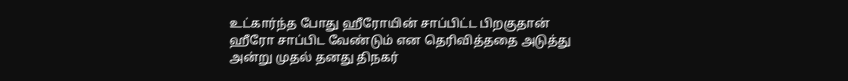உட்கார்ந்த போது ஹீரோயின் சாப்பிட்ட பிறகுதான் ஹீரோ சாப்பிட வேண்டும் என தெரிவித்ததை அடுத்து அன்று முதல் தனது திநகர்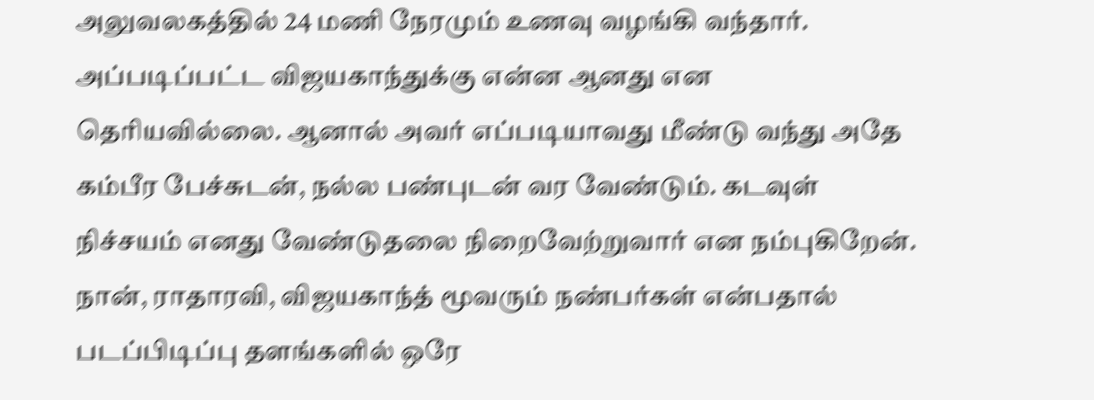அலுவலகத்தில் 24 மணி நேரமும் உணவு வழங்கி வந்தார்.
அப்படிப்பட்ட விஜயகாந்துக்கு என்ன ஆனது என தெரியவில்லை. ஆனால் அவர் எப்படியாவது மீண்டு வந்து அதே கம்பீர பேச்சுடன், நல்ல பண்புடன் வர வேண்டும். கடவுள் நிச்சயம் எனது வேண்டுதலை நிறைவேற்றுவார் என நம்புகிறேன். நான், ராதாரவி, விஜயகாந்த் மூவரும் நண்பர்கள் என்பதால் படப்பிடிப்பு தளங்களில் ஒரே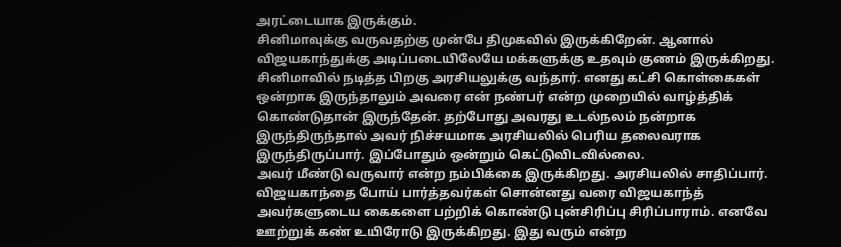அரட்டையாக இருக்கும்.
சினிமாவுக்கு வருவதற்கு முன்பே திமுகவில் இருக்கிறேன். ஆனால் விஜயகாந்துக்கு அடிப்படையிலேயே மக்களுக்கு உதவும் குணம் இருக்கிறது. சினிமாவில் நடித்த பிறகு அரசியலுக்கு வந்தார். எனது கட்சி கொள்கைகள் ஒன்றாக இருந்தாலும் அவரை என் நண்பர் என்ற முறையில் வாழ்த்திக் கொண்டுதான் இருந்தேன். தற்போது அவரது உடல்நலம் நன்றாக இருந்திருந்தால் அவர் நிச்சயமாக அரசியலில் பெரிய தலைவராக இருந்திருப்பார். இப்போதும் ஒன்றும் கெட்டுவிடவில்லை.
அவர் மீண்டு வருவார் என்ற நம்பிக்கை இருக்கிறது. அரசியலில் சாதிப்பார். விஜயகாந்தை போய் பார்த்தவர்கள் சொன்னது வரை விஜயகாந்த் அவர்களுடைய கைகளை பற்றிக் கொண்டு புன்சிரிப்பு சிரிப்பாராம். எனவே ஊற்றுக் கண் உயிரோடு இருக்கிறது. இது வரும் என்ற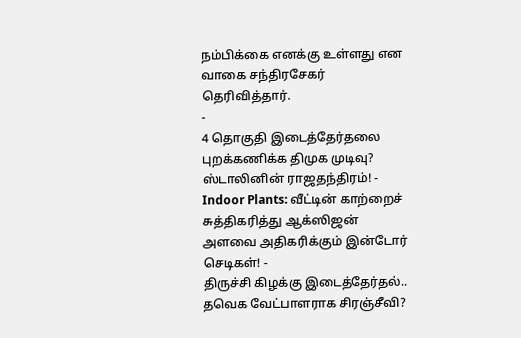நம்பிக்கை எனக்கு உள்ளது என வாகை சந்திரசேகர் தெரிவித்தார்.
-
4 தொகுதி இடைத்தேர்தலை புறக்கணிக்க திமுக முடிவு? ஸ்டாலினின் ராஜதந்திரம்! -
Indoor Plants: வீட்டின் காற்றைச் சுத்திகரித்து ஆக்ஸிஜன் அளவை அதிகரிக்கும் இன்டோர் செடிகள்! -
திருச்சி கிழக்கு இடைத்தேர்தல்.. தவெக வேட்பாளராக சிரஞ்சீவி?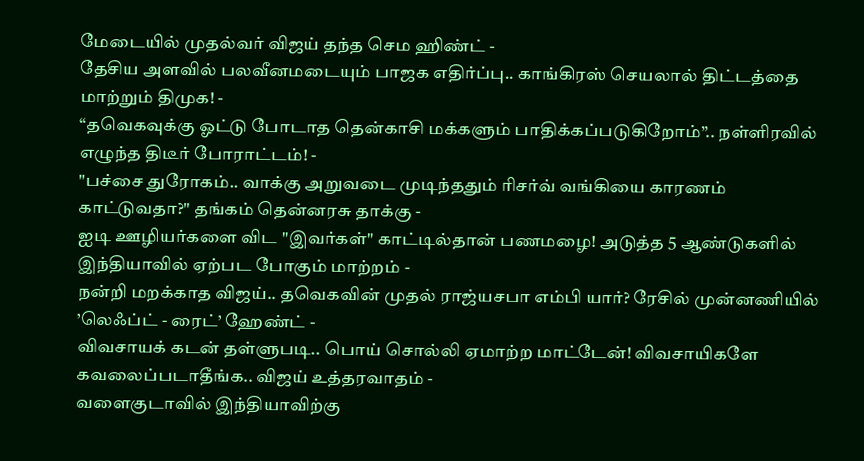மேடையில் முதல்வர் விஜய் தந்த செம ஹிண்ட் -
தேசிய அளவில் பலவீனமடையும் பாஜக எதிர்ப்பு.. காங்கிரஸ் செயலால் திட்டத்தை மாற்றும் திமுக! -
“தவெகவுக்கு ஓட்டு போடாத தென்காசி மக்களும் பாதிக்கப்படுகிறோம்”.. நள்ளிரவில் எழுந்த திடீர் போராட்டம்! -
"பச்சை துரோகம்.. வாக்கு அறுவடை முடிந்ததும் ரிசர்வ் வங்கியை காரணம் காட்டுவதா?" தங்கம் தென்னரசு தாக்கு -
ஐடி ஊழியர்களை விட "இவர்கள்" காட்டில்தான் பணமழை! அடுத்த 5 ஆண்டுகளில் இந்தியாவில் ஏற்பட போகும் மாற்றம் -
நன்றி மறக்காத விஜய்.. தவெகவின் முதல் ராஜ்யசபா எம்பி யார்? ரேசில் முன்னணியில் ’லெஃப்ட் - ரைட்’ ஹேண்ட் -
விவசாயக் கடன் தள்ளுபடி.. பொய் சொல்லி ஏமாற்ற மாட்டேன்! விவசாயிகளே கவலைப்படாதீங்க.. விஜய் உத்தரவாதம் -
வளைகுடாவில் இந்தியாவிற்கு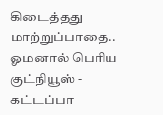கிடைத்தது மாற்றுப்பாதை.. ஓமனால் பெரிய குட்நியூஸ் -
கட்டப்பா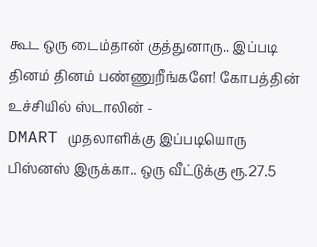கூட ஒரு டைம்தான் குத்துனாரு.. இப்படி தினம் தினம் பண்ணுறீங்களே! கோபத்தின் உச்சியில் ஸ்டாலின் -
DMART முதலாளிக்கு இப்படியொரு பிஸ்னஸ் இருக்கா.. ஒரு வீட்டுக்கு ரூ.27.5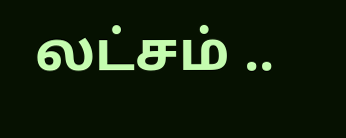லட்சம் ..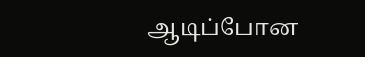ஆடிப்போன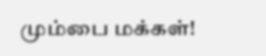மும்பை மக்கள்!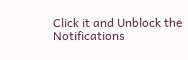Click it and Unblock the Notifications